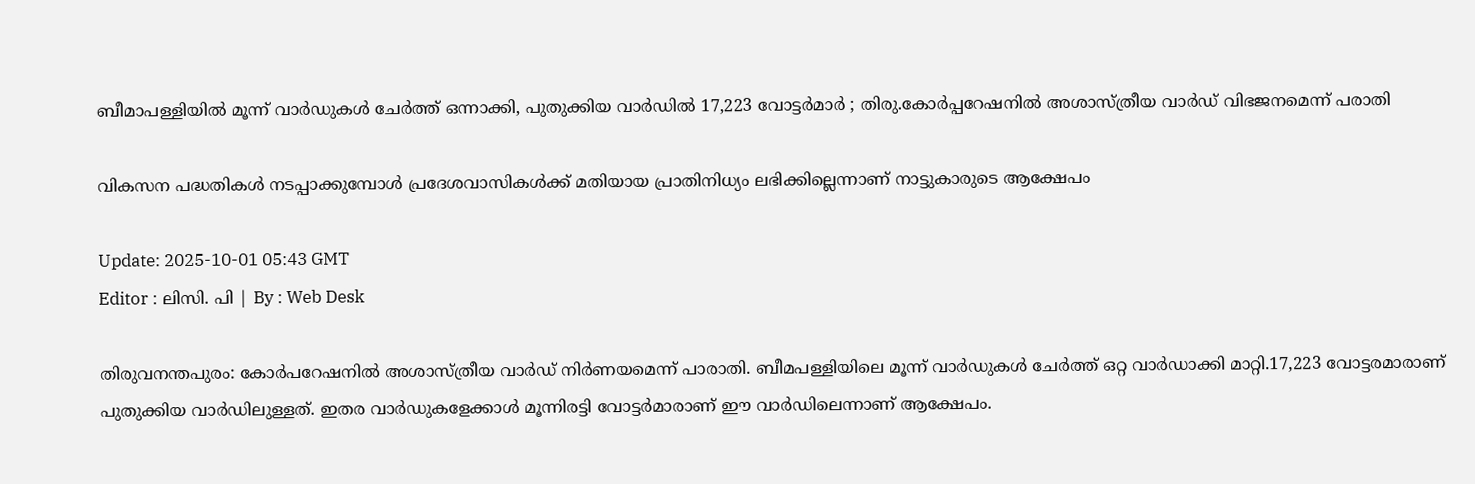ബീമാപള്ളിയിൽ മൂന്ന് വാർഡുകൾ ചേർത്ത് ഒന്നാക്കി, പുതുക്കിയ വാർഡിൽ 17,223 വോട്ടർമാർ ; തിരു.കോർപ്പറേഷനിൽ അശാസ്ത്രീയ വാർഡ് വിഭജനമെന്ന് പരാതി

വികസന പദ്ധതികള്‍ നടപ്പാക്കുമ്പോൾ പ്രദേശവാസികൾക്ക് മതിയായ പ്രാതിനിധ്യം ലഭിക്കില്ലെന്നാണ് നാട്ടുകാരുടെ ആക്ഷേപം

Update: 2025-10-01 05:43 GMT
Editor : ലിസി. പി | By : Web Desk

തിരുവനന്തപുരം: കോർപറേഷനിൽ അശാസ്ത്രീയ വാർഡ് നിർണയമെന്ന് പാരാതി. ബീമപള്ളിയിലെ മൂന്ന് വാർഡുകൾ ചേർത്ത് ഒറ്റ വാർഡാക്കി മാറ്റി.17,223 വോട്ടരമാരാണ് പുതുക്കിയ വാർഡിലുള്ളത്. ഇതര വാർഡുകളേക്കാൾ മൂന്നിരട്ടി വോട്ടർമാരാണ് ഈ വാർഡിലെന്നാണ് ആക്ഷേപം.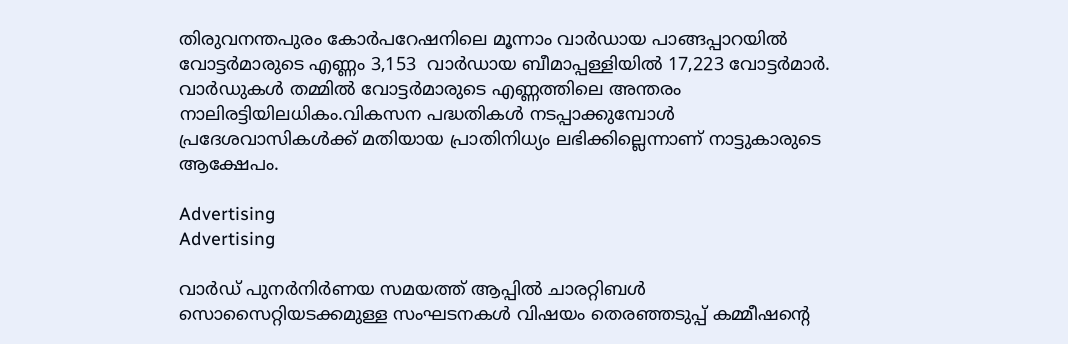തിരുവനന്തപുരം കോർപറേഷനിലെ മൂന്നാം വാർഡായ പാങ്ങപ്പാറയിൽ വോട്ടർമാരുടെ എണ്ണം 3,153  വാർഡായ ബീമാപ്പള്ളിയിൽ 17,223 വോട്ടർമാർ. വാർഡുകൾ തമ്മിൽ വോട്ടർമാരുടെ എണ്ണത്തിലെ അന്തരം നാലിരട്ടിയിലധികം.വികസന പദ്ധതികള്‍ നടപ്പാക്കുമ്പോൾ പ്രദേശവാസികൾക്ക് മതിയായ പ്രാതിനിധ്യം ലഭിക്കില്ലെന്നാണ് നാട്ടുകാരുടെ ആക്ഷേപം.

Advertising
Advertising

വാർഡ് പുനർനിർണയ സമയത്ത് ആപ്പിൽ ചാരറ്റിബൾ സൊസൈറ്റിയടക്കമുള്ള സംഘടനകൾ വിഷയം തെരഞ്ഞടുപ്പ് കമ്മീഷന്റെ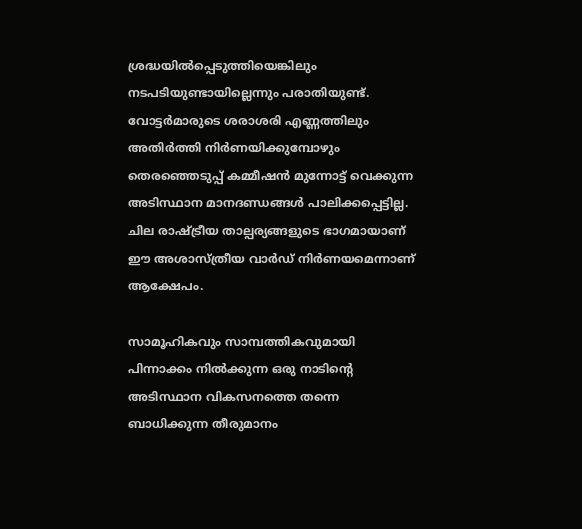ശ്രദ്ധയിൽപ്പെടുത്തിയെങ്കിലും നടപടിയുണ്ടായില്ലെന്നും പരാതിയുണ്ട്. വോട്ടർമാരുടെ ശരാശരി എണ്ണത്തിലും  അതിർത്തി നിർണയിക്കുമ്പോഴും തെരഞ്ഞെടുപ്പ് കമ്മീഷൻ മുന്നോട്ട് വെക്കുന്ന അടിസ്ഥാന മാനദണ്ഡങ്ങൾ പാലിക്കപ്പെട്ടില്ല. ചില രാഷ്ട്രീയ താല്പര്യങ്ങളുടെ ഭാഗമായാണ് ഈ അശാസ്ത്രീയ വാർഡ് നിർണയമെന്നാണ് ആക്ഷേപം.

സാമൂഹികവും സാമ്പത്തികവുമായി പിന്നാക്കം നിൽക്കുന്ന ഒരു നാടിന്റെ അടിസ്ഥാന വികസനത്തെ തന്നെ ബാധിക്കുന്ന തീരുമാനം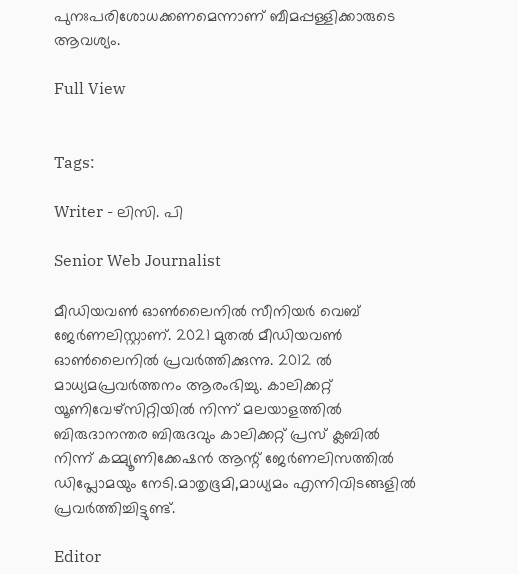പുനഃപരിശോധക്കണമെന്നാണ് ബീമപ്പള്ളിക്കാരുടെ ആവശ്യം.

Full View


Tags:

Writer - ലിസി. പി

Senior Web Journalist

മീഡിയവൺ ഓൺലൈനിൽ സീനിയർ വെബ് ജേർണലിസ്റ്റാണ്. 2021 മുതൽ മീഡിയവൺ ഓൺലൈനിൽ പ്രവർത്തിക്കുന്നു. 2012 ല്‍ മാധ്യമപ്രവര്‍ത്തനം ആരംഭിച്ചു. കാലിക്കറ്റ് യൂണിവേഴ്‌സിറ്റിയിൽ നിന്ന് മലയാളത്തിൽ ബിരുദാനന്തര ബിരുദവും കാലിക്കറ്റ് പ്രസ് ക്ലബിൽ നിന്ന് കമ്മ്യൂണിക്കേഷൻ ആന്റ് ജേർണലിസത്തിൽ ഡിപ്ലോമയും നേടി.മാതൃഭൂമി,മാധ്യമം എന്നിവിടങ്ങളിൽ പ്രവർത്തിച്ചിട്ടുണ്ട്.

Editor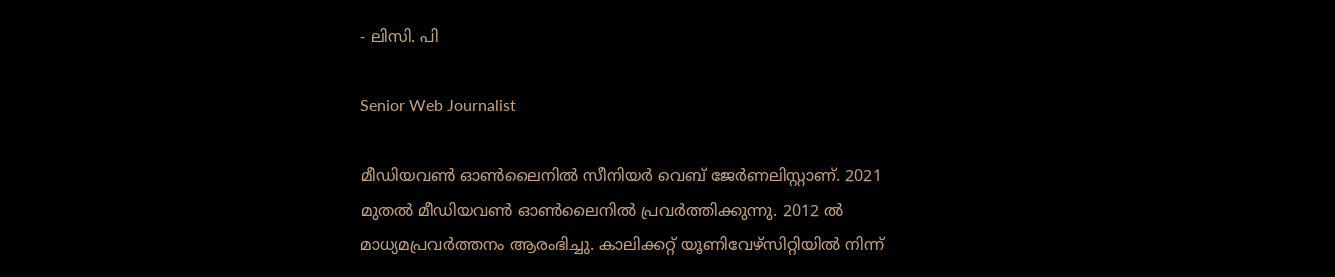- ലിസി. പി

Senior Web Journalist

മീഡിയവൺ ഓൺലൈനിൽ സീനിയർ വെബ് ജേർണലിസ്റ്റാണ്. 2021 മുതൽ മീഡിയവൺ ഓൺലൈനിൽ പ്രവർത്തിക്കുന്നു. 2012 ല്‍ മാധ്യമപ്രവര്‍ത്തനം ആരംഭിച്ചു. കാലിക്കറ്റ് യൂണിവേഴ്‌സിറ്റിയിൽ നിന്ന്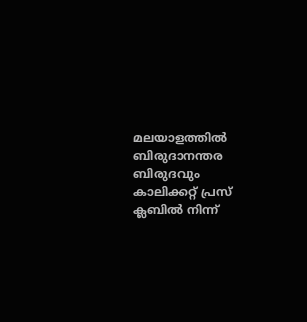മലയാളത്തിൽ ബിരുദാനന്തര ബിരുദവും കാലിക്കറ്റ് പ്രസ് ക്ലബിൽ നിന്ന്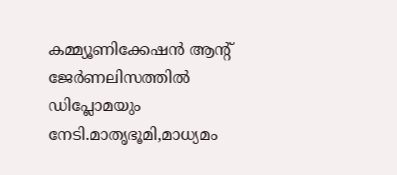കമ്മ്യൂണിക്കേഷൻ ആന്റ് ജേർണലിസത്തിൽ ഡിപ്ലോമയും നേടി.മാതൃഭൂമി,മാധ്യമം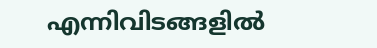എന്നിവിടങ്ങളിൽ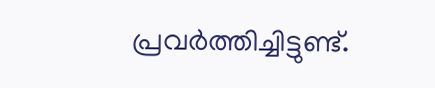പ്രവർത്തിച്ചിട്ടുണ്ട്.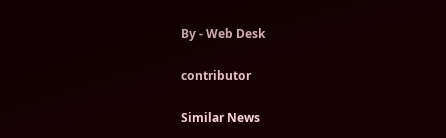By - Web Desk

contributor

Similar News